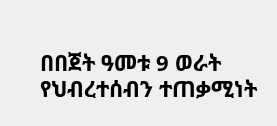በበጀት ዓመቱ 9 ወራት የህብረተሰብን ተጠቃሚነት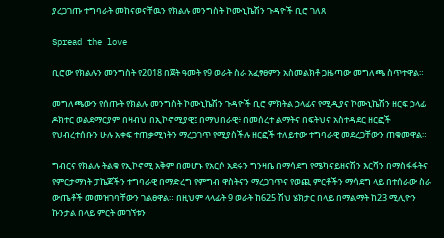ያረጋገጡ ተግባራት መከናወናቸዉን የክልሉ መንግስት ኮሙኒኬሽን ጉዳዮች ቢሮ ገለጸ

Spread the love

ቢሮው የክልሉን መንግስት የ2018 በጀት ዓመት የ9 ወራት ስራ አፈፃፀምን አስመልክቶ ጋዜጣው መግለጫ ስጥተዋል።

መግለጫውን የሰጡት የክልሉ መንግስት ኮሙኒኬሽን ጉዳዮች ቢሮ ምክትል ኃላፊና የሚዲያና ኮሙኒኬሽን ዘርፍ ኃላፊ ዶክተር ወልደማርያም በዛብህ በኢኮኖሚያዊ፤ በማህበራዊ፥ በመሰረተ ልማትና በፍትህና አስተዳደር ዘርፎች የህብረተሰቡን ሁሉ አቀፍ ተጠቃሚነትን ማረጋገጥ የሚያስችሉ ዘርፎች ተለይተው ተግባራዊ መደረጋቸውን ጠቁመዋል።

ግብርና የክልሉ ትልቁ የኢኮኖሚ አቅም በመሆኑ የአርሶ አደሩን ግንዛቤ በማሳደግ የሜካናይዘናሽን እርሻን በማስፋፋትና የምርታማነት ፓኬጆችን ተግባራዊ በማድረግ የምግብ ዋስትናን ማረጋገጥና የወጪ ምርቶችን ማሳደግ ላይ በተሰራው ስራ ውጤቶች መመዝገባቸውን ገልፀዋል። በዚህም ላላፊት 9 ወራት ከ625 ሽህ ሄክታር በላይ በማልማት ከ23 ሚሊዮን ኩንታል በላይ ምርት መገኘቱን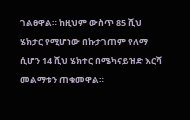ገልፀዋል። ከዚህም ውስጥ 85 ሺህ ሄክታር የሚሆነው በኩታገጠም የለማ ሲሆን 14 ሺህ ሄክተር በሜካናይዝድ እርሻ መልማቱን ጠቁመዋል።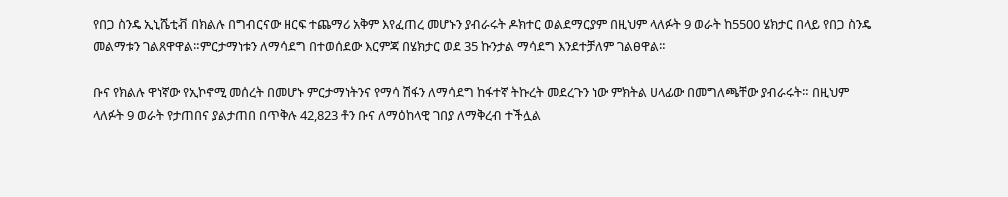የበጋ ስንዴ ኢኒሼቲቭ በክልሉ በግብርናው ዘርፍ ተጨማሪ አቅም እየፈጠረ መሆኑን ያብራሩት ዶክተር ወልደማርያም በዚህም ላለፉት 9 ወራት ከ5500 ሄክታር በላይ የበጋ ስንዴ መልማቱን ገልጸዋዋል።ምርታማነቱን ለማሳደግ በተወሰደው እርምጃ በሄክታር ወደ 35 ኩንታል ማሳደግ እንደተቻለም ገልፀዋል።

ቡና የክልሉ ዋነኛው የኢኮኖሚ መሰረት በመሆኑ ምርታማነትንና የማሳ ሽፋን ለማሳደግ ከፋተኛ ትኩረት መደረጉን ነው ምክትል ሀላፊው በመግለጫቸው ያብራሩት። በዚህም ላለፉት 9 ወራት የታጠበና ያልታጠበ በጥቅሉ 42,823 ቶን ቡና ለማዕከላዊ ገበያ ለማቅረብ ተችሏል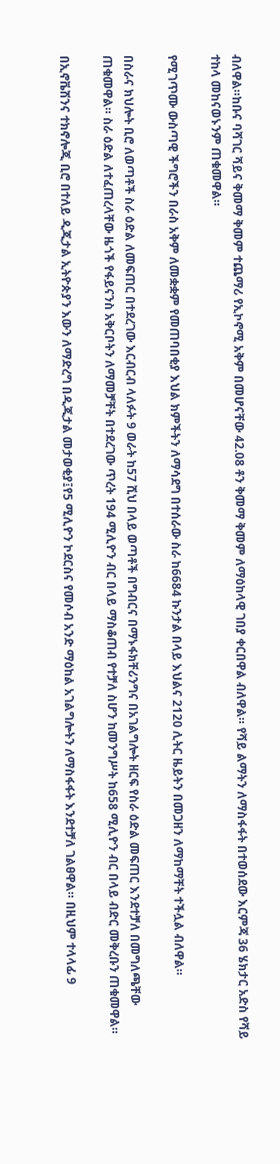ብለዋል።ከቡና ባሻገር ሻይና ቅመማ ቅመም ተጨማሪ የኢኮኖሚ አቅም በመሆናቸው 42.08 ቶን ቅመማ ቅመም ለማዕከላዊ ገበያ ቀርበዋል ብለዋል። የሻይ ልማትን ለማስፋፋት በተወሰደው እርምጃ 36 ሄክታር አድስ የሻይ ተከላ መከናወኑንም ጠቁመዋል።

የሚገጥሙ ውስጣዊ ችግሮችን በራስ አቅም ለመቋቋም የመጠባበቂያ እህል ክምችትን ለማሳደግ በተሰራው ስራ ከ6684 ኩንታል በላይ እህልና 2120 ሊትር ዜይትን በመጋዘን ለማከማቸት ተችሏል ብለዋል።

በስራና ክህሎት ቢሮ ለወጣቶች ስራ ዕድል ለመፍጠር በተደረገው እርብርብ ላለፉት 9 ወራት ከ57 ሺህ በላይ ወጣቶች በግብርና በማኑፋክቸሪንግና በአገልግሎት ዘርፍ የስራ ዕድል መፍጠር እንደተቻለ በመግለጫቸው ጠቁመዋል። ስራ ዕድል ለተፈጠረላቸው ዜጎች የፋይናንስ አቅርቦትን ለማመቻቸት በተደረገው ጥረት 194 ሚሊዮን ብር በላይ ማስቆጠብ የተቻለ ስሆን ከመንግሥት ከ658 ሚሊዮን ብር በላይ ብድር መቅረቡን ጠቁመዋል።

በኢኖቬሽንና ተክኖሎጂ ቢሮ በተለይ ዲጂታል ኢትዮጵያን እውን ለማድረግ በዲጂታል መታወቂያ፤የ5 ሚሊዮን ኮደርስና የመሶብ አንድ ማዕከል አገልግሎትን ለማስፋፋት እንደተቻለ ገልፀዋል። በዚህም ተላላፊ 9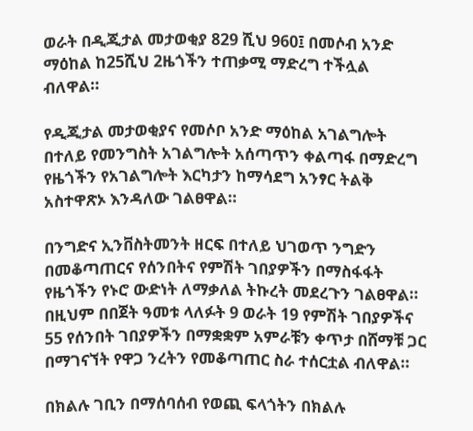ወራት በዲጂታል መታወቂያ 829 ሺህ 960፤ በመሶብ አንድ ማዕከል ከ25ሺህ 2ዜጎችን ተጠቃሚ ማድረግ ተችሏል ብለዋል።

የዲጂታል መታወቂያና የመሶቦ አንድ ማዕከል አገልግሎት በተለይ የመንግስት አገልግሎት አሰጣጥን ቀልጣፋ በማድረግ የዜጎችን የአገልግሎት እርካታን ከማሳደግ አንፃር ትልቅ አስተዋጽኦ እንዳለው ገልፀዋል።

በንግድና ኢንቨስትመንት ዘርፍ በተለይ ህገወጥ ንግድን በመቆጣጠርና የሰንበትና የምሽት ገበያዎችን በማስፋፋት የዜጎችን የኑሮ ውድነት ለማቃለል ትኩረት መደረጉን ገልፀዋል። በዚህም በበጀት ዓመቱ ላለፉት 9 ወራት 19 የምሽት ገበያዎችና 55 የሰንበት ገበያዎችን በማቋቋም አምራቹን ቀጥታ በሸማቹ ጋር በማገናኘት የዋጋ ንረትን የመቆጣጠር ስራ ተሰርቷል ብለዋል።

በክልሉ ገቢን በማሰባሰብ የወጪ ፍላጎትን በክልሉ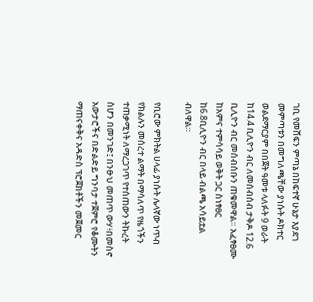ገቢ የመሸፍን ምጣኔ በከፍተኛ ሁኔታ እያደገ መምጣቱን በመግለጫቸው ያነሱት ዶክተር ወልደማርያም በበጀት ዓመቱ ላለፉት 9 ወራት ከ14.4 ቢሊዮን ብር ለመሰብሰብ ታቅዶ 12.6 ቢሊዮን ብር መሰብሰቡን ጠቁመዋል። አፈፃፀሙ ከአምና ተምሳሳይ ወቅት ጋር ስነፃፀር ከ6.8ቢሊዮን ብር በላይ ብልጫ አሳይቷል ብለዋል።

የቢሮው ምክትል ሀላፊ ያነሱት ሌላኛው ነጥብ የክልሉን መሰረተ ልማት በማሳለጥ የዜጎችን ተጠቃሚነት ለማረጋገጥ የተሰጠውን ትኩረት ስሆን በመንገድ፤ በንፁህ መጠጥ ውሃ፥በመስኖ አውታሮችና በድልድይ ግንባታ ተጀምሮ የቆሙትን ማጠናቀቅና አዳድስ ፕሮጀክቶችን መጀመር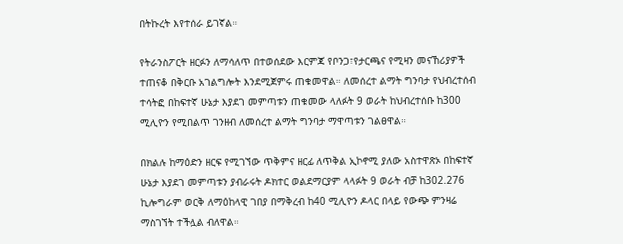በትኩረት እየተሰራ ይገኛል።

የትራንስፖርት ዘርፉን ለማሳለጥ በተወሰደው እርምጃ የቦንጋ፣የታርጫና የሚዛን መናኸሪያዎች ተጠናቆ በቅርቡ አገልግሎት እንደሚጀምሩ ጠቁመዋል። ለመሰረተ ልማት ግንባታ የህብረተሰብ ተሳትፎ በከፍተኛ ሁኔታ እያደገ መምጣቱን ጠቁመው ላለፉት 9 ወራት ከህብረተሰቡ ከ300 ሚሊዮን የሚበልጥ ገንዘብ ለመሰረተ ልማት ግንባታ ማዋጣቱን ገልፀዋል።

በክልሉ ከማዕድን ዘርፍ የሚገኘው ጥቅምና ዘርፊ ለጥቅል ኢኮኖሚ ያለው አስተዋጽኦ በከፍተኛ ሁኔታ እያደገ መምጣቱን ያብራሩት ዶክተር ወልደማርያም ላላፉት 9 ወራት ብቻ ከ302.276 ኪሎግራም ወርቅ ለማዕከላዊ ገበያ በማቅረብ ከ40 ሚሊዮን ዶላር በላይ የውጭ ምንዛሬ ማስገኘት ተችሏል ብለዋል።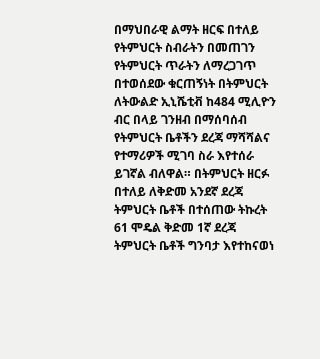በማህበራዊ ልማት ዘርፍ በተለይ የትምህርት ስብራትን በመጠገን የትምህርት ጥራትን ለማረጋገጥ በተወሰደው ቁርጠኝነት በትምህርት ለትውልድ ኢኒሼቲቭ ከ484 ሚሊዮን ብር በላይ ገንዘብ በማሰባሰብ የትምህርት ቤቶችን ደረጃ ማሻሻልና የተማሪዎች ሚገባ ስራ እየተሰራ ይገኛል ብለዋል። በትምህርት ዘርፉ በተለይ ለቅድመ አንደኛ ደረጃ ትምህርት ቤቶች በተሰጠው ትኩረት 61 ሞዴል ቅድመ 1ኛ ደረጃ ትምህርት ቤቶች ግንባታ እየተከናወነ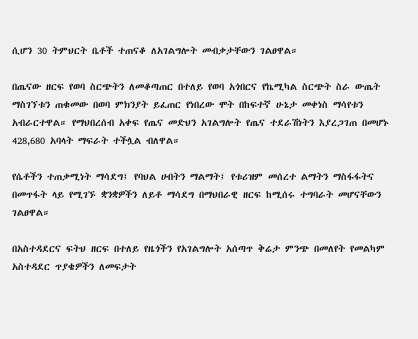ሲሆን 30 ትምህርት ቤቶች ተጠናቆ ለአገልግሎት መብቃታቸውን ገልፀዋል።

በጤናው ዘርፍ የወባ ስርጭትን ለመቆጣጠር በተለይ የወባ አጎበርና የኬሚካል ስርጭት ስራ ውጤት ማስገኘቱን ጠቁመው በወባ ምክንያት ይፈጠር የነበረው ሞት በከፍተኛ ሁኔታ መቀነስ ማሳየቱን አብራርተዋል። የማህበረሰብ አቀፍ የጤና መድህን አገልግሎት የጤና ተደራሽነትን እያረጋገጠ በመሆኑ 428,680 አባላት ማፍራት ተችሏል ብለዋል።

የሴቶችን ተጠቃሚነት ማሳደግ፤ የባህል ሀብትን ማልማት፤ የቱሪዝም መሰረተ ልማትን ማስፋፋትና በመጥፋት ላይ የሚገኙ ቋንቋዎችን ለይቶ ማሳደግ በማህበራዊ ዘርፍ ከሚሰሩ ተግባራት መሆናቸውን ገልፀዋል።

በአስተዳደርና ፍትህ ዘርፍ በተለይ የዜጎችን የአገልግሎት አሰጣጥ ቅሬታ ምንጭ በመለየት የመልካም አስተዳደር ጥያቄዎችን ለመፍታት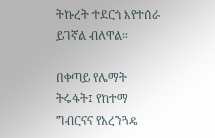ትኩረት ተደርጎ እየተሰራ ይገኛል ብለዋል።

በቀጣይ የሌማት ትሩፋት፤ የከተማ ግብርናና የአረንጓዴ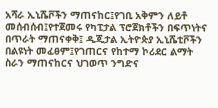አሻራ ኢኒሼቮችን ማጠናከር፤የገቢ አቅምን ለይቶ መሰብሰብ፤የተጀመሩ የካፒታል ፕሮጀክቶችን በፍጥነትና በጥራት ማጠናቀቅ፤ ዲጂታል ኢትዮጵያ ኢኒሼቲቮችን በልዩነት መፈፀም፤የገጠርና የከተማ ኮሪደር ልማት ስራን ማጠናከርና ህገወጥ ንግድና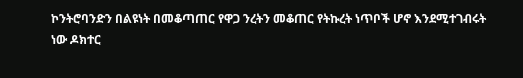ኮንትሮባንድን በልዩነት በመቆጣጠር የዋጋ ንረትን መቆጠር የትኩረት ነጥቦች ሆኖ እንደሚተገብሩት ነው ዶክተር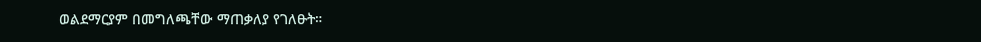ወልደማርያም በመግለጫቸው ማጠቃለያ የገለፁት።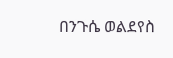በንጉሴ ወልደየስ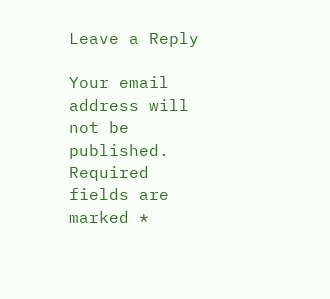Leave a Reply

Your email address will not be published. Required fields are marked *